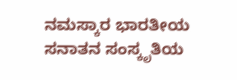ನಮಸ್ಕಾರ ಭಾರತೀಯ ಸನಾತನ ಸಂಸ್ಕೃತಿಯ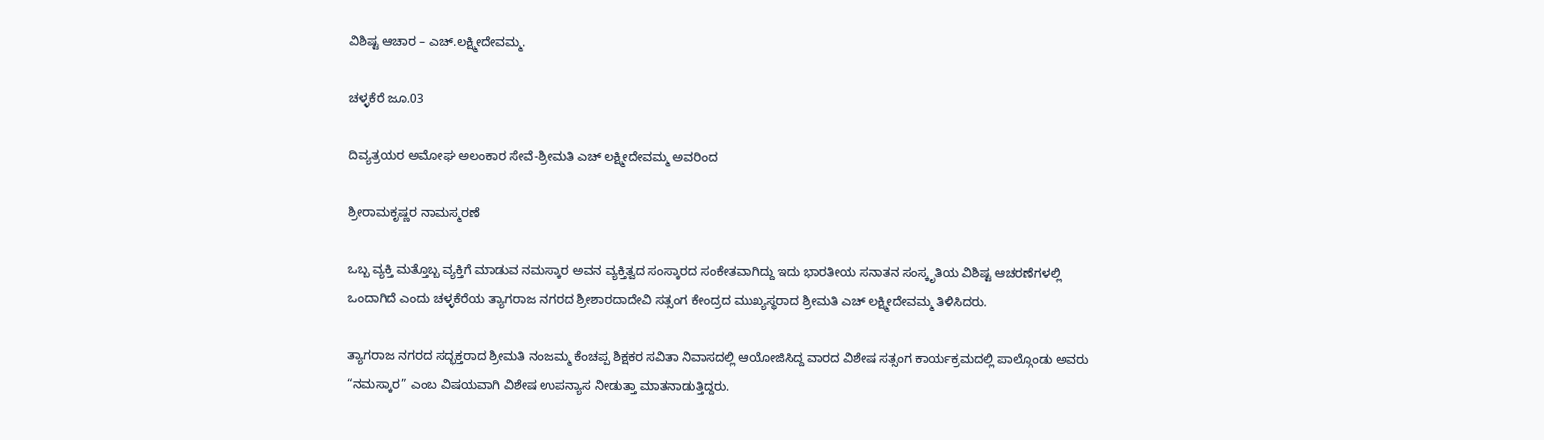ವಿಶಿಷ್ಟ ಆಚಾರ – ಎಚ್.ಲಕ್ಷ್ಮೀದೇವಮ್ಮ.

ಚಳ್ಳಕೆರೆ ಜೂ.03

ದಿವ್ಯತ್ರಯರ ಅಮೋಘ ಅಲಂಕಾರ ಸೇವೆ-ಶ್ರೀಮತಿ ಎಚ್ ಲಕ್ಷ್ಮೀದೇವಮ್ಮ ಅವರಿಂದ

ಶ್ರೀರಾಮಕೃಷ್ಣರ ನಾಮಸ್ಮರಣೆ

ಒಬ್ಬ ವ್ಯಕ್ತಿ ಮತ್ತೊಬ್ಬ ವ್ಯಕ್ತಿಗೆ ಮಾಡುವ ನಮಸ್ಕಾರ ಅವನ ವ್ಯಕ್ತಿತ್ವದ ಸಂಸ್ಕಾರದ ಸಂಕೇತವಾಗಿದ್ದು ಇದು ಭಾರತೀಯ ಸನಾತನ ಸಂಸ್ಕೃತಿಯ ವಿಶಿಷ್ಟ ಆಚರಣೆಗಳಲ್ಲಿ ಒಂದಾಗಿದೆ ಎಂದು ಚಳ್ಳಕೆರೆಯ ತ್ಯಾಗರಾಜ ನಗರದ ಶ್ರೀಶಾರದಾದೇವಿ ಸತ್ಸಂಗ ಕೇಂದ್ರದ ಮುಖ್ಯಸ್ಥರಾದ ಶ್ರೀಮತಿ ಎಚ್ ಲಕ್ಷ್ಮೀದೇವಮ್ಮ ತಿಳಿಸಿದರು.

ತ್ಯಾಗರಾಜ ನಗರದ ಸದ್ಭಕ್ತರಾದ ಶ್ರೀಮತಿ ನಂಜಮ್ಮ ಕೆಂಚಪ್ಪ ಶಿಕ್ಷಕರ ಸವಿತಾ ನಿವಾಸದಲ್ಲಿ ಆಯೋಜಿಸಿದ್ದ ವಾರದ ವಿಶೇಷ ಸತ್ಸಂಗ ಕಾರ್ಯಕ್ರಮದಲ್ಲಿ ಪಾಲ್ಗೊಂಡು ಅವರು “ನಮಸ್ಕಾರ” ಎಂಬ ವಿಷಯವಾಗಿ ವಿಶೇಷ ಉಪನ್ಯಾಸ ನೀಡುತ್ತಾ ಮಾತನಾಡುತ್ತಿದ್ದರು.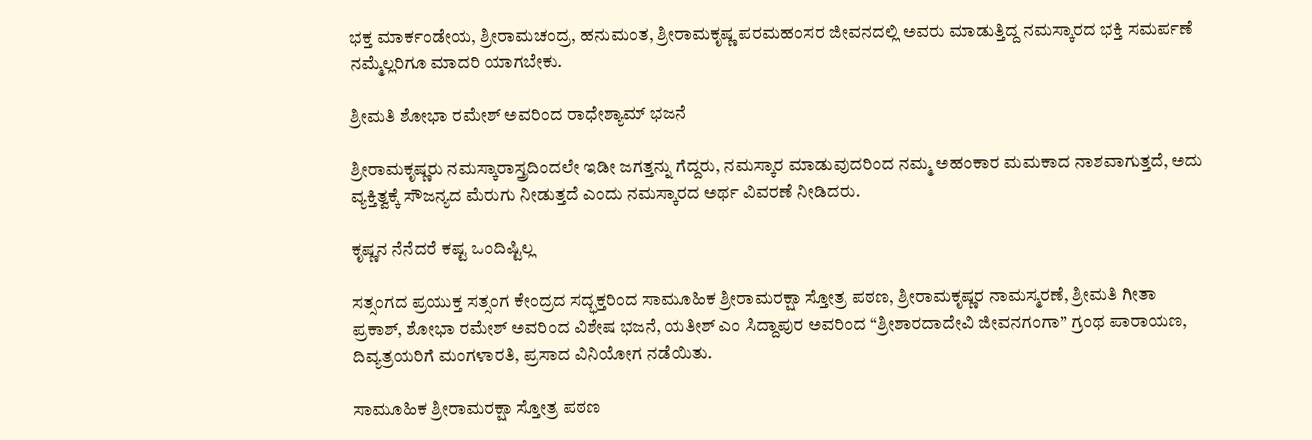ಭಕ್ತ ಮಾರ್ಕಂಡೇಯ, ಶ್ರೀರಾಮಚಂದ್ರ, ಹನುಮಂತ, ಶ್ರೀರಾಮಕೃಷ್ಣ ಪರಮಹಂಸರ ಜೀವನದಲ್ಲಿ ಅವರು ಮಾಡುತ್ತಿದ್ದ ನಮಸ್ಕಾರದ ಭಕ್ತಿ ಸಮರ್ಪಣೆ ನಮ್ಮೆಲ್ಲರಿಗೂ ಮಾದರಿ ಯಾಗಬೇಕು.

ಶ್ರೀಮತಿ ಶೋಭಾ ರಮೇಶ್ ಅವರಿಂದ ರಾಧೇಶ್ಯಾಮ್ ಭಜನೆ

ಶ್ರೀರಾಮಕೃಷ್ಣರು ನಮಸ್ಕಾರಾಸ್ತ್ರದಿಂದಲೇ ಇಡೀ ಜಗತ್ತನ್ನು ಗೆದ್ದರು, ನಮಸ್ಕಾರ ಮಾಡುವುದರಿಂದ ನಮ್ಮ ಅಹಂಕಾರ ಮಮಕಾದ ನಾಶವಾಗುತ್ತದೆ, ಅದು ವ್ಯಕ್ತಿತ್ವಕ್ಕೆ ಸೌಜನ್ಯದ ಮೆರುಗು ನೀಡುತ್ತದೆ ಎಂದು ನಮಸ್ಕಾರದ ಅರ್ಥ ವಿವರಣೆ ನೀಡಿದರು.

ಕೃಷ್ಣನ ನೆನೆದರೆ ಕಷ್ಟ ಒಂದಿಷ್ಟಿಲ್ಲ

ಸತ್ಸಂಗದ ಪ್ರಯುಕ್ತ ಸತ್ಸಂಗ ಕೇಂದ್ರದ ಸದ್ಭಕ್ತರಿಂದ ಸಾಮೂಹಿಕ ಶ್ರೀರಾಮರಕ್ಷಾ ಸ್ತೋತ್ರ ಪಠಣ, ಶ್ರೀರಾಮಕೃಷ್ಣರ ನಾಮಸ್ಮರಣೆ, ಶ್ರೀಮತಿ ಗೀತಾ ಪ್ರಕಾಶ್, ಶೋಭಾ ರಮೇಶ್ ಅವರಿಂದ ವಿಶೇಷ ಭಜನೆ, ಯತೀಶ್ ಎಂ ಸಿದ್ದಾಪುರ ಅವರಿಂದ “ಶ್ರೀಶಾರದಾದೇವಿ ಜೀವನಗಂಗಾ” ಗ್ರಂಥ ಪಾರಾಯಣ, ದಿವ್ಯತ್ರಯರಿಗೆ ಮಂಗಳಾರತಿ, ಪ್ರಸಾದ ವಿನಿಯೋಗ ನಡೆಯಿತು.

ಸಾಮೂಹಿಕ ಶ್ರೀರಾಮರಕ್ಷಾ ಸ್ತೋತ್ರ ಪಠಣ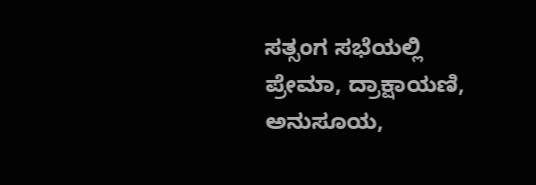ಸತ್ಸಂಗ ಸಭೆಯಲ್ಲಿ ಪ್ರೇಮಾ, ದ್ರಾಕ್ಷಾಯಣಿ, ಅನುಸೂಯ,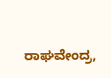ರಾಘವೇಂದ್ರ,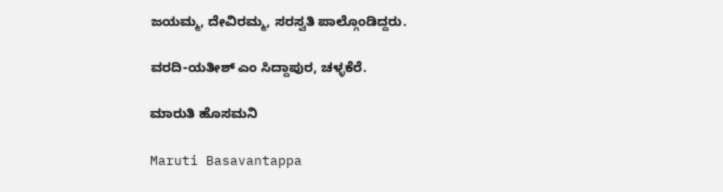ಜಯಮ್ಮ, ದೇವಿರಮ್ಮ, ಸರಸ್ವತಿ ಪಾಲ್ಗೊಂಡಿದ್ದರು.

ವರದಿ-ಯತೀಶ್ ಎಂ ಸಿದ್ದಾಪುರ, ಚಳ್ಳಕೆರೆ.

ಮಾರುತಿ ಹೊಸಮನಿ

Maruti Basavantappa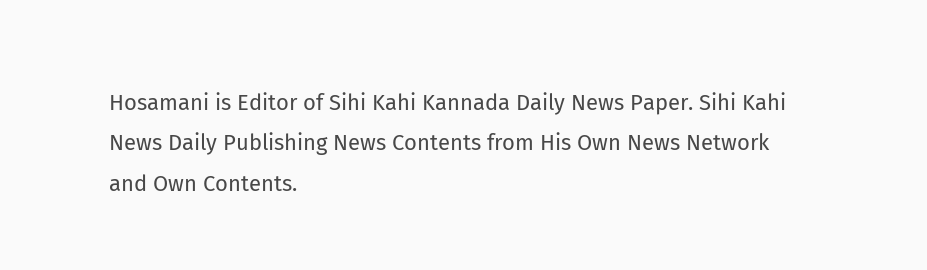Hosamani is Editor of Sihi Kahi Kannada Daily News Paper. Sihi Kahi News Daily Publishing News Contents from His Own News Network and Own Contents.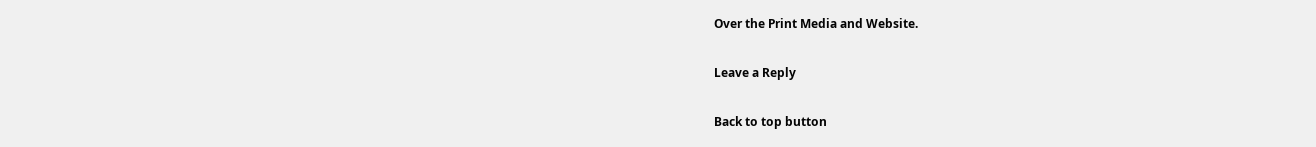Over the Print Media and Website.

Leave a Reply

Back to top button